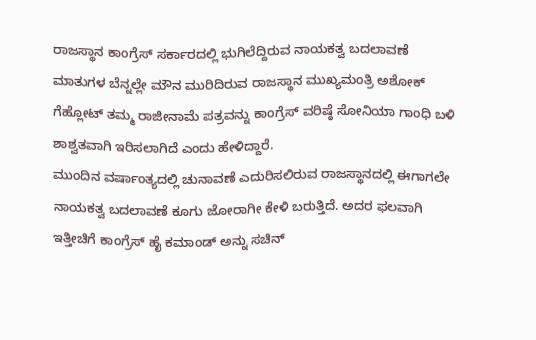ರಾಜಸ್ಥಾನ ಕಾಂಗ್ರೆಸ್ ಸರ್ಕಾರದಲ್ಲಿ ಭುಗಿಲೆದ್ದಿರುವ ನಾಯಕತ್ವ ಬದಲಾವಣೆ ಮಾತುಗಳ ಬೆನ್ನಲ್ಲೇ ಮೌನ ಮುರಿದಿರುವ ರಾಜಸ್ಥಾನ ಮುಖ್ಯಮಂತ್ರಿ ಅಶೋಕ್ ಗೆಹ್ಲೋಟ್ ತಮ್ಮ ರಾಜೀನಾಮೆ ಪತ್ರವನ್ನು ಕಾಂಗ್ರೆಸ್ ವರಿಷ್ಠೆ ಸೋನಿಯಾ ಗಾಂಧಿ ಬಳಿ ಶಾಶ್ವತವಾಗಿ ಇರಿಸಲಾಗಿದೆ ಎಂದು ಹೇಳಿದ್ದಾರೆ.
ಮುಂದಿನ ವರ್ಷಾಂತ್ಯದಲ್ಲಿ ಚುನಾವಣೆ ಎದುರಿಸಲಿರುವ ರಾಜಸ್ಥಾನದಲ್ಲಿ ಈಗಾಗಲೇ ನಾಯಕತ್ವ ಬದಲಾವಣೆ ಕೂಗು ಜೋರಾಗೀ ಕೇಳಿ ಬರುತ್ತಿದೆ. ಅದರ ಫಲವಾಗಿ ಇತ್ತೀಚಿಗೆ ಕಾಂಗ್ರೆಸ್ ಹೈ ಕಮಾಂಡ್ ಅನ್ನು ಸಚಿನ್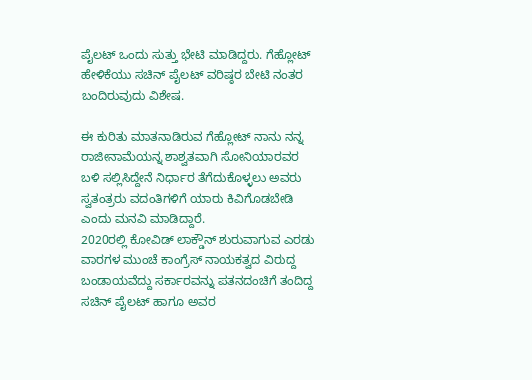ಪೈಲಟ್ ಒಂದು ಸುತ್ತು ಭೇಟಿ ಮಾಡಿದ್ದರು. ಗೆಹ್ಲೋಟ್ ಹೇಳಿಕೆಯು ಸಚಿನ್ ಪೈಲಟ್ ವರಿಷ್ಠರ ಬೇಟಿ ನಂತರ ಬಂದಿರುವುದು ವಿಶೇಷ.

ಈ ಕುರಿತು ಮಾತನಾಡಿರುವ ಗೆಹ್ಲೋಟ್ ನಾನು ನನ್ನ ರಾಜೀನಾಮೆಯನ್ನ ಶಾಶ್ವತವಾಗಿ ಸೋನಿಯಾರವರ ಬಳಿ ಸಲ್ಲಿಸಿದ್ದೇನೆ ನಿರ್ಧಾರ ತೆಗೆದುಕೊಳ್ಳಲು ಅವರು ಸ್ವತಂತ್ರರು ವದಂತಿಗಳಿಗೆ ಯಾರು ಕಿವಿಗೊಡಬೇಡಿ ಎಂದು ಮನವಿ ಮಾಡಿದ್ದಾರೆ.
2020ರಲ್ಲಿ ಕೋವಿಡ್ ಲಾಕ್ಡೌನ್ ಶುರುವಾಗುವ ಎರಡು ವಾರಗಳ ಮುಂಚೆ ಕಾಂಗ್ರೆಸ್ ನಾಯಕತ್ವದ ವಿರುದ್ದ ಬಂಡಾಯವೆದ್ದು ಸರ್ಕಾರವನ್ನು ಪತನದಂಚಿಗೆ ತಂದಿದ್ದ ಸಚಿನ್ ಪೈಲಟ್ ಹಾಗೂ ಅವರ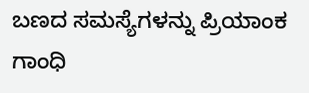ಬಣದ ಸಮಸ್ಯೆಗಳನ್ನು ಪ್ರಿಯಾಂಕ ಗಾಂಧಿ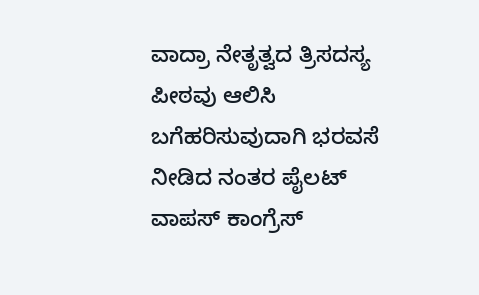ವಾದ್ರಾ ನೇತೃತ್ವದ ತ್ರಿಸದಸ್ಯ ಪೀಠವು ಆಲಿಸಿ ಬಗೆಹರಿಸುವುದಾಗಿ ಭರವಸೆ ನೀಡಿದ ನಂತರ ಪೈಲಟ್ ವಾಪಸ್ ಕಾಂಗ್ರೆಸ್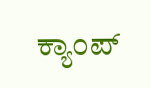ಕ್ಯಾಂಪ್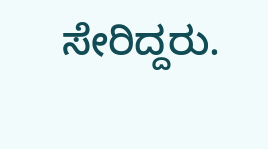ಸೇರಿದ್ದರು.